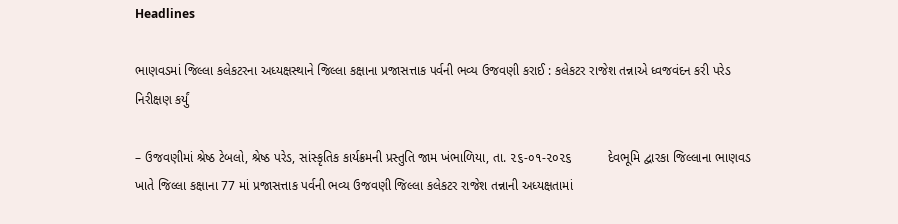Headlines

ભાણવડમાં જિલ્લા કલેકટરના અધ્યક્ષસ્થાને જિલ્લા કક્ષાના પ્રજાસત્તાક પર્વની ભવ્ય ઉજવણી કરાઈ : કલેકટર રાજેશ તન્નાએ ધ્વજવંદન કરી પરેડ નિરીક્ષણ કર્યું

– ઉજવણીમાં શ્રેષ્ઠ ટેબલો, શ્રેષ્ઠ પરેડ, સાંસ્કૃતિક કાર્યક્રમની પ્રસ્તુતિ જામ ખંભાળિયા, તા. ૨૬-૦૧-૨૦૨૬          દેવભૂમિ દ્વારકા જિલ્લાના ભાણવડ ખાતે જિલ્લા કક્ષાના 77 માં પ્રજાસત્તાક પર્વની ભવ્ય ઉજવણી જિલ્લા કલેકટર રાજેશ તન્નાની અધ્યક્ષતામાં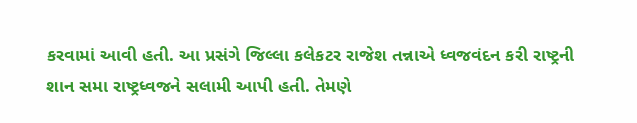કરવામાં આવી હતી. આ પ્રસંગે જિલ્લા કલેકટર રાજેશ તન્નાએ ધ્વજવંદન કરી રાષ્ટ્રની શાન સમા રાષ્ટ્રધ્વજને સલામી આપી હતી. તેમણે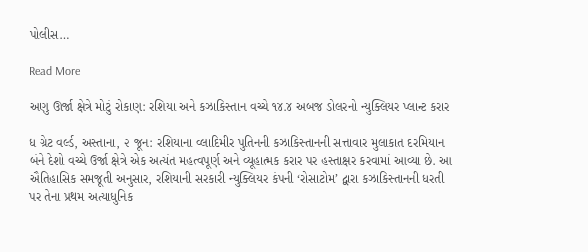પોલીસ…

Read More

અણુ ઊર્જા ક્ષેત્રે મોટું રોકાણ: રશિયા અને કઝાકિસ્તાન વચ્ચે ૧૪.૪ અબજ ડોલરનો ન્યુક્લિયર પ્લાન્ટ કરાર

ધ ગ્રેટ વર્લ્ડ, અસ્તાના, ૨ જૂન: રશિયાના વ્લાદિમીર પુતિનની કઝાકિસ્તાનની સત્તાવાર મુલાકાત દરમિયાન બંને દેશો વચ્ચે ઉર્જા ક્ષેત્રે એક અત્યંત મહત્વપૂર્ણ અને વ્યૂહાત્મક કરાર પર હસ્તાક્ષર કરવામાં આવ્યા છે. આ ઐતિહાસિક સમજૂતી અનુસાર, રશિયાની સરકારી ન્યુક્લિયર કંપની ‘રોસાટોમ’ દ્વારા કઝાકિસ્તાનની ધરતી પર તેના પ્રથમ અત્યાધુનિક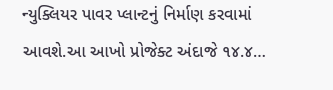ન્યુક્લિયર પાવર પ્લાન્ટનું નિર્માણ કરવામાં આવશે.આ આખો પ્રોજેક્ટ અંદાજે ૧૪.૪…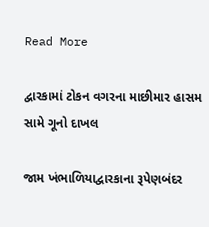Read More

દ્વારકામાં ટોકન વગરના માછીમાર હાસમ સામે ગૂનો દાખલ

જામ ખંભાળિયાદ્વારકાના રૂપેણબંદર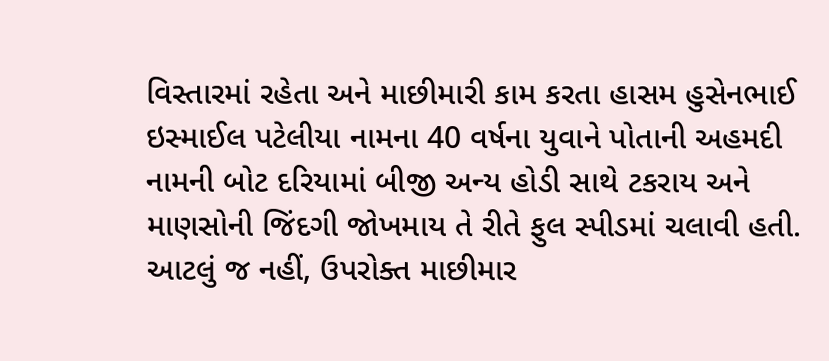વિસ્તારમાં રહેતા અને માછીમારી કામ કરતા હાસમ હુસેનભાઈ ઇસ્માઈલ પટેલીયા નામના 40 વર્ષના યુવાને પોતાની અહમદી નામની બોટ દરિયામાં બીજી અન્ય હોડી સાથે ટકરાય અને માણસોની જિંદગી જોખમાય તે રીતે ફુલ સ્પીડમાં ચલાવી હતી. આટલું જ નહીં, ઉપરોક્ત માછીમાર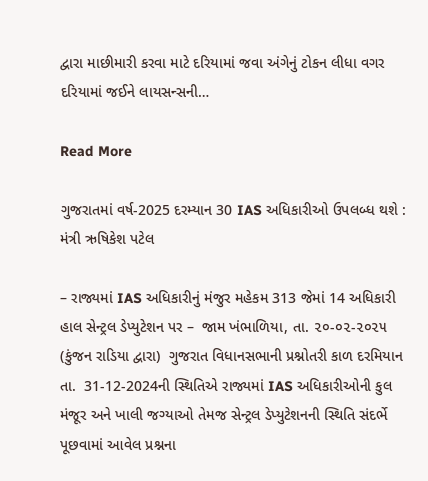દ્વારા માછીમારી કરવા માટે દરિયામાં જવા અંગેનું ટોકન લીધા વગર દરિયામાં જઈને લાયસન્સની…

Read More

ગુજરાતમાં વર્ષ-2025 દરમ્યાન 30 IAS અધિકારીઓ ઉપલબ્ધ થશે : મંત્રી ઋષિકેશ પટેલ

– રાજ્યમાં IAS અધિકારીનું મંજુર મહેકમ 313 જેમાં 14 અધિકારી હાલ સેન્ટ્રલ ડેપ્યુટેશન પર –  જામ ખંભાળિયા, તા. ૨૦-૦૨-૨૦૨૫ (કુંજન રાડિયા દ્વારા)  ગુજરાત વિધાનસભાની પ્રશ્નોતરી કાળ દરમિયાન તા.  31-12-2024ની સ્થિતિએ રાજ્યમાં IAS અધિકારીઓની કુલ મંજૂર અને ખાલી જગ્યાઓ તેમજ સેન્ટ્રલ ડેપ્યુટેશનની સ્થિતિ સંદર્ભે પૂછવામાં આવેલ પ્રશ્નના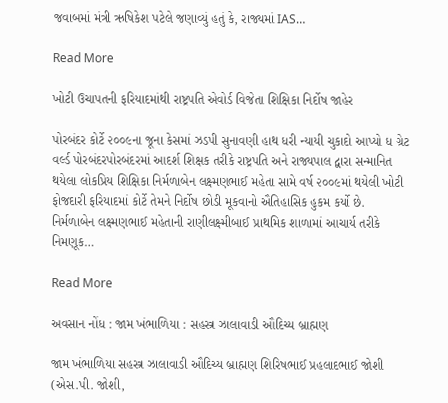જવાબમાં મંત્રી ઋષિકેશ પટેલે જણાવ્યું હતું કે, રાજ્યમાં IAS…

Read More

ખોટી ઉચાપતની ફરિયાદમાંથી રાષ્ટ્રપતિ એવોર્ડ વિજેતા શિક્ષિકા નિર્દોષ જાહેર

પોરબંદર કોર્ટે ૨૦૦૯ના જૂના કેસમાં ઝડપી સુનાવણી હાથ ધરી ન્યાયી ચુકાદો આપ્યો ધ ગ્રેટ વર્લ્ડ પોરબંદરપોરબંદરમાં આદર્શ શિક્ષક તરીકે રાષ્ટ્રપતિ અને રાજ્યપાલ દ્વારા સન્માનિત થયેલા લોકપ્રિય શિક્ષિકા નિર્મળાબેન લક્ષ્મણભાઈ મહેતા સામે વર્ષ ૨૦૦૯માં થયેલી ખોટી ફોજદારી ફરિયાદમાં કોર્ટે તેમને નિર્દોષ છોડી મૂકવાનો ઐતિહાસિક હુકમ કર્યો છે. નિર્મળાબેન લક્ષ્મણભાઈ મહેતાની રાણીલક્ષ્મીબાઈ પ્રાથમિક શાળામાં આચાર્ય તરીકે નિમણૂક…

Read More

અવસાન નોંધ : જામ ખંભાળિયા : સહસ્ત્ર ઝાલાવાડી ઔદિચ્ય બ્રાહ્મણ

જામ ખંભાળિયા સહસ્ત્ર ઝાલાવાડી ઔદિચ્ય બ્રાહ્મણ શિરિષભાઈ પ્રહલાદભાઈ જોશી (એસ.પી. જોશી,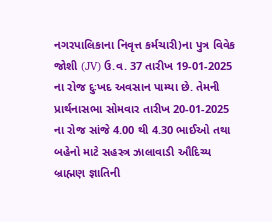નગરપાલિકાના નિવૃત્ત કર્મચારી)ના પુત્ર વિવેક જોશી (JV) ઉ.વ. 37 તારીખ 19-01-2025 ના રોજ દુઃખદ અવસાન પામ્યા છે. તેમની પ્રાર્થનાસભા સોમવાર તારીખ 20-01-2025 ના રોજ સાંજે 4.00 થી 4.30 ભાઈઓ તથા બહેનો માટે સહસ્ત્ર ઝાલાવાડી ઔદિચ્ય બ્રાહ્મણ જ્ઞાતિની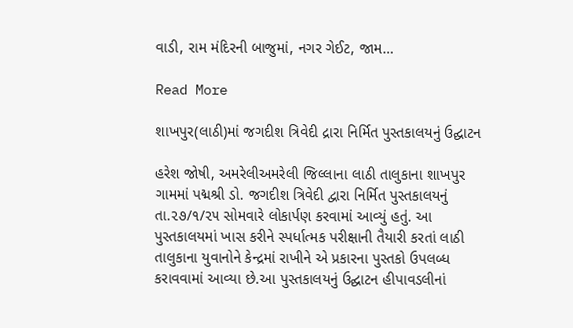વાડી, રામ મંદિરની બાજુમાં, નગર ગેઈટ, જામ…

Read More

શાખપુર(લાઠી)માં જગદીશ ત્રિવેદી દ્રારા નિર્મિત પુસ્તકાલયનું ઉદ્ઘાટન

હરેશ જોષી, અમરેલીઅમરેલી જિલ્લાના લાઠી તાલુકાના શાખપુર ગામમાં પદ્મશ્રી ડો. જગદીશ ત્રિવેદી દ્વારા નિર્મિત પુસ્તકાલયનું તા.૨૭/૧/૨૫ સોમવારે લોકાર્પણ કરવામાં આવ્યું હતું. આ પુસ્તકાલયમાં ખાસ કરીને સ્પર્ધાત્મક પરીક્ષાની તૈયારી કરતાં લાઠી તાલુકાના યુવાનોને કેન્દ્રમાં રાખીને એ પ્રકારના પુસ્તકો ઉપલબ્ધ કરાવવામાં આવ્યા છે.આ પુસ્તકાલયનું ઉદ્ઘાટન હીપાવડલીનાં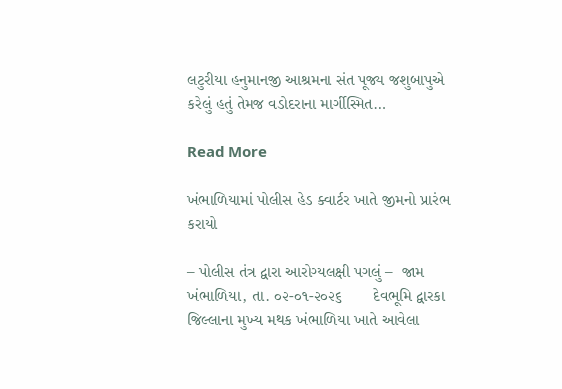લટુરીયા હનુમાનજી આશ્રમના સંત પૂજ્ય જશુબાપુએ કરેલું હતું તેમજ વડોદરાના માર્ગીસ્મિત…

Read More

ખંભાળિયામાં પોલીસ હેડ ક્વાર્ટર ખાતે જીમનો પ્રારંભ કરાયો

– પોલીસ તંત્ર દ્વારા આરોગ્યલક્ષી પગલું –  જામ ખંભાળિયા, તા. ૦૨-૦૧-૨૦૨૬       દેવભૂમિ દ્વારકા જિલ્લાના મુખ્ય મથક ખંભાળિયા ખાતે આવેલા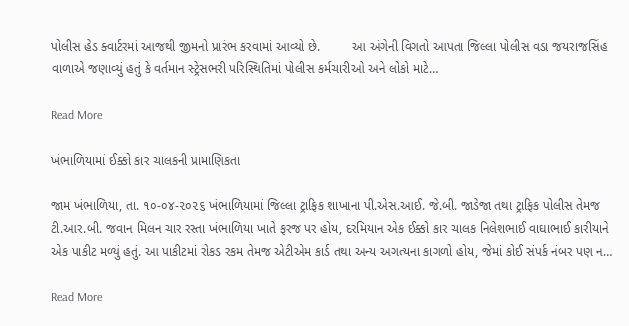પોલીસ હેડ ક્વાર્ટરમાં આજથી જીમનો પ્રારંભ કરવામાં આવ્યો છે.         આ અંગેની વિગતો આપતા જિલ્લા પોલીસ વડા જયરાજસિંહ વાળાએ જણાવ્યું હતું કે વર્તમાન સ્ટ્રેસભરી પરિસ્થિતિમાં પોલીસ કર્મચારીઓ અને લોકો માટે…

Read More

ખંભાળિયામાં ઈક્કો કાર ચાલકની પ્રામાણિકતા

જામ ખંભાળિયા, તા. ૧૦-૦૪-૨૦૨૬ ખંભાળિયામાં જિલ્લા ટ્રાફિક શાખાના પી.એસ.આઈ. જે.બી. જાડેજા તથા ટ્રાફિક પોલીસ તેમજ ટી.આર.બી. જવાન મિલન ચાર રસ્તા ખંભાળિયા ખાતે ફરજ પર હોય, દરમિયાન એક ઈક્કો કાર ચાલક નિલેશભાઈ વાઘાભાઈ કારીયાને એક પાકીટ મળ્યું હતું. આ પાકીટમાં રોકડ રકમ તેમજ એટીએમ કાર્ડ તથા અન્ય અગત્યના કાગળો હોય, જેમાં કોઈ સંપર્ક નંબર પણ ન…

Read More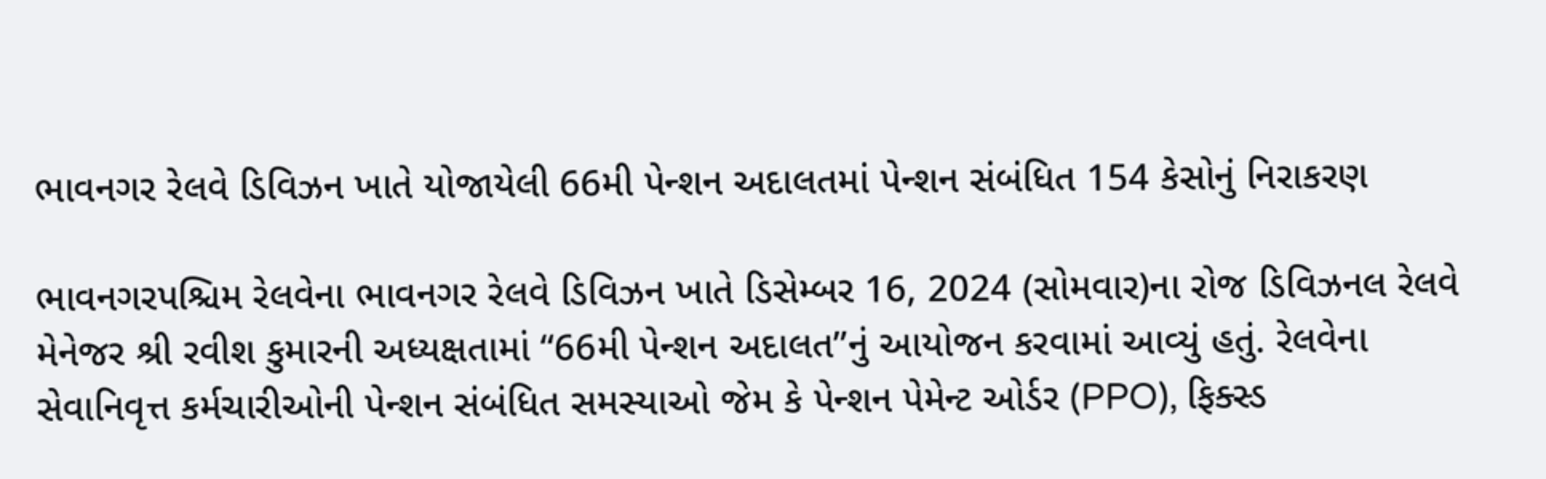ભાવનગર રેલવે ડિવિઝન ખાતે યોજાયેલી 66મી પેન્શન અદાલતમાં પેન્શન સંબંધિત 154 કેસોનું નિરાકરણ

ભાવનગરપશ્ચિમ રેલવેના ભાવનગર રેલવે ડિવિઝન ખાતે ડિસેમ્બર 16, 2024 (સોમવાર)ના રોજ ડિવિઝનલ રેલવે મેનેજર શ્રી રવીશ કુમારની અધ્યક્ષતામાં “66મી પેન્શન અદાલત”નું આયોજન કરવામાં આવ્યું હતું. રેલવેના સેવાનિવૃત્ત કર્મચારીઓની પેન્શન સંબંધિત સમસ્યાઓ જેમ કે પેન્શન પેમેન્ટ ઓર્ડર (PPO), ફિક્સ્ડ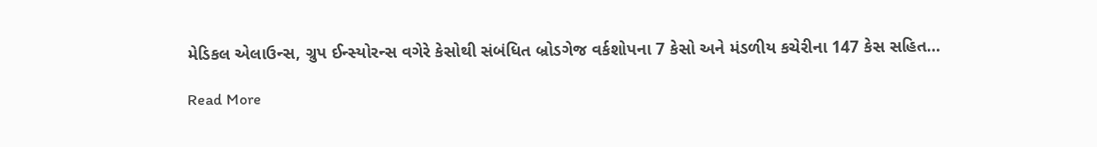મેડિકલ એલાઉન્સ, ગ્રુપ ઈન્સ્યોરન્સ વગેરે કેસોથી સંબંધિત બ્રોડગેજ વર્કશોપના 7 કેસો અને મંડળીય કચેરીના 147 કેસ સહિત…

Read More